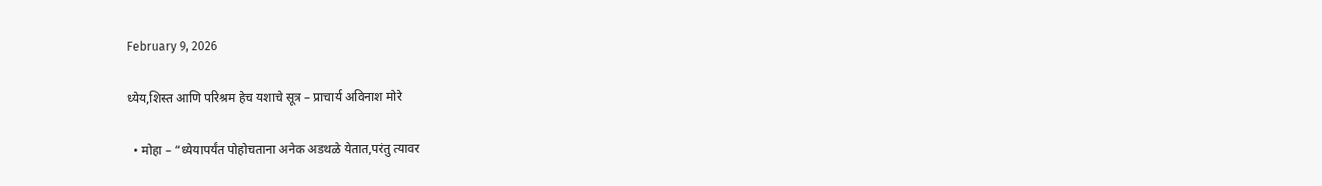February 9, 2026

ध्येय,शिस्त आणि परिश्रम हेच यशाचे सूत्र – प्राचार्य अविनाश मोरे

  • मोहा – “ध्येयापर्यंत पोहोचताना अनेक अडथळे येतात,परंतु त्यावर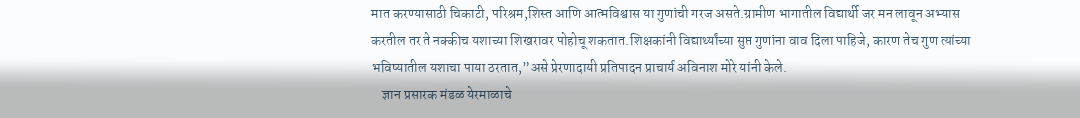मात करण्यासाठी चिकाटी, परिश्रम,शिस्त आणि आत्मविश्वास या गुणांची गरज असते.ग्रामीण भागातील विद्यार्थी जर मन लावून अभ्यास करतील तर ते नक्कीच यशाच्या शिखरावर पोहोचू शकतात.शिक्षकांनी विद्यार्थ्यांच्या सुप्त गुणांना वाव दिला पाहिजे, कारण तेच गुण त्यांच्या भविष्यातील यशाचा पाया ठरतात,”असे प्रेरणादायी प्रतिपादन प्राचार्य अविनाश मोरे यांनी केले.
    ज्ञान प्रसारक मंडळ येरमाळाचे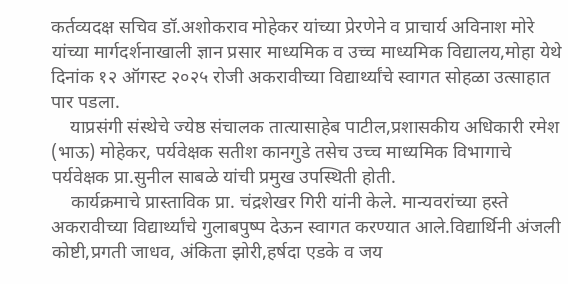कर्तव्यदक्ष सचिव डॉ.अशोकराव मोहेकर यांच्या प्रेरणेने व प्राचार्य अविनाश मोरे यांच्या मार्गदर्शनाखाली ज्ञान प्रसार माध्यमिक व उच्च माध्यमिक विद्यालय,मोहा येथे दिनांक १२ ऑगस्ट २०२५ रोजी अकरावीच्या विद्यार्थ्यांचे स्वागत सोहळा उत्साहात पार पडला.
    याप्रसंगी संस्थेचे ज्येष्ठ संचालक तात्यासाहेब पाटील,प्रशासकीय अधिकारी रमेश (भाऊ) मोहेकर, पर्यवेक्षक सतीश कानगुडे तसेच उच्च माध्यमिक विभागाचे पर्यवेक्षक प्रा.सुनील साबळे यांची प्रमुख उपस्थिती होती.
    कार्यक्रमाचे प्रास्ताविक प्रा. चंद्रशेखर गिरी यांनी केले. मान्यवरांच्या हस्ते अकरावीच्या विद्यार्थ्यांचे गुलाबपुष्प देऊन स्वागत करण्यात आले.विद्यार्थिनी अंजली कोष्टी,प्रगती जाधव, अंकिता झोरी,हर्षदा एडके व जय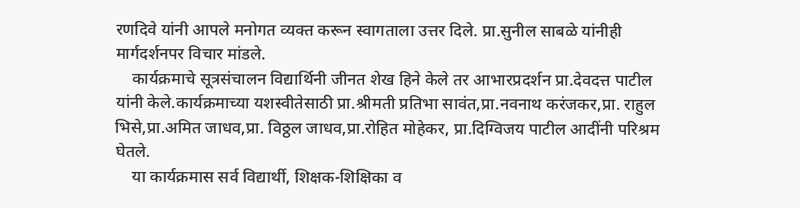रणदिवे यांनी आपले मनोगत व्यक्त करून स्वागताला उत्तर दिले. प्रा.सुनील साबळे यांनीही मार्गदर्शनपर विचार मांडले.
    कार्यक्रमाचे सूत्रसंचालन विद्यार्थिनी जीनत शेख हिने केले तर आभारप्रदर्शन प्रा.देवदत्त पाटील यांनी केले.कार्यक्रमाच्या यशस्वीतेसाठी प्रा.श्रीमती प्रतिभा सावंत,प्रा.नवनाथ करंजकर,प्रा. राहुल भिसे,प्रा.अमित जाधव,प्रा. विठ्ठल जाधव,प्रा.रोहित मोहेकर, प्रा.दिग्विजय पाटील आदींनी परिश्रम घेतले.
    या कार्यक्रमास सर्व विद्यार्थी, शिक्षक-शिक्षिका व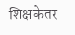शिक्षकेतर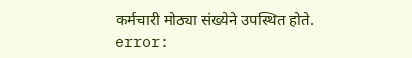कर्मचारी मोठ्या संख्येने उपस्थित होते.
error: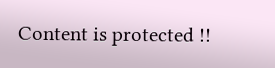Content is protected !!